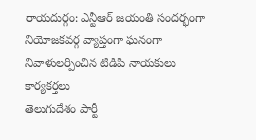రాయదుర్గం: ఎన్టీఆర్ జయంతి సందర్భంగా నియోజకవర్గ వ్యాప్తంగా ఘనంగా నివాళులర్పించిన టిడిపి నాయకులు కార్యకర్తలు
తెలుగుదేశం పార్టీ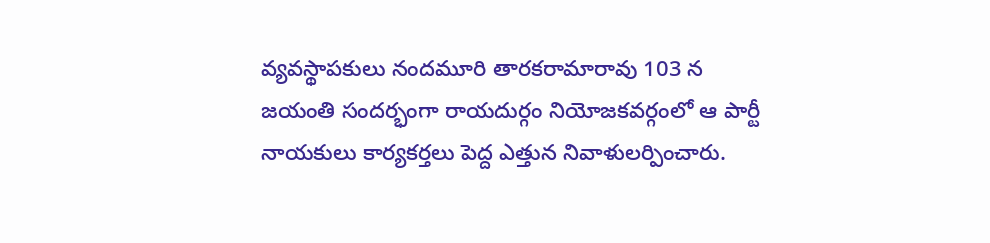వ్యవస్థాపకులు నందమూరి తారకరామారావు 103 న జయంతి సందర్భంగా రాయదుర్గం నియోజకవర్గంలో ఆ పార్టీ నాయకులు కార్యకర్తలు పెద్ద ఎత్తున నివాళులర్పించారు.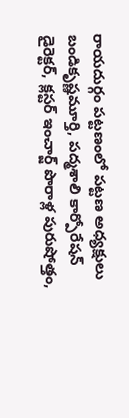రాయదుర్గం పట్టణంలో పట్టణ అధ్యక్షులు బండికృష్ణమూర్తి, పద్మశాలి కార్పోరేషన్ డైరెక్టర్, క్లస్టర్ ఇంచార్జ్ పొరాళ్ల పురుషోత్తం,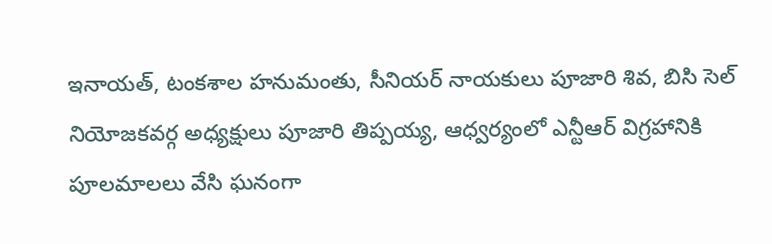ఇనాయత్, టంకశాల హనుమంతు, సీనియర్ నాయకులు పూజారి శివ, బిసి సెల్ నియోజకవర్గ అధ్యక్షులు పూజారి తిప్పయ్య, ఆధ్వర్యంలో ఎన్టీఆర్ విగ్రహానికి పూలమాలలు వేసి ఘనంగా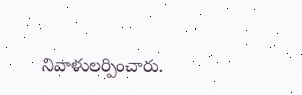నివాళులర్పించారు.